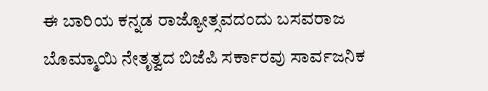ಈ ಬಾರಿಯ ಕನ್ನಡ ರಾಜ್ಯೋತ್ಸವದಂದು ಬಸವರಾಜ ಬೊಮ್ಮಾಯಿ ನೇತೃತ್ವದ ಬಿಜೆಪಿ ಸರ್ಕಾರವು ಸಾರ್ವಜನಿಕ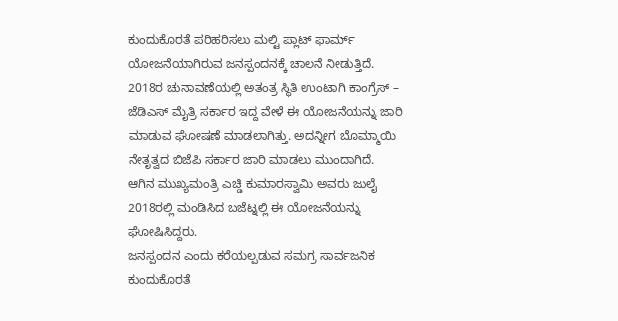ಕುಂದುಕೊರತೆ ಪರಿಹರಿಸಲು ಮಲ್ಟಿ ಪ್ಲಾಟ್ ಫಾರ್ಮ್ ಯೋಜನೆಯಾಗಿರುವ ಜನಸ್ಪಂದನಕ್ಕೆ ಚಾಲನೆ ನೀಡುತ್ತಿದೆ. 2018ರ ಚುನಾವಣೆಯಲ್ಲಿ ಅತಂತ್ರ ಸ್ಥಿತಿ ಉಂಟಾಗಿ ಕಾಂಗ್ರೆಸ್ – ಜೆಡಿಎಸ್ ಮೈತ್ರಿ ಸರ್ಕಾರ ಇದ್ದ ವೇಳೆ ಈ ಯೋಜನೆಯನ್ನು ಜಾರಿ ಮಾಡುವ ಘೋಷಣೆ ಮಾಡಲಾಗಿತ್ತು. ಅದನ್ನೀಗ ಬೊಮ್ಮಾಯಿ ನೇತೃತ್ವದ ಬಿಜೆಪಿ ಸರ್ಕಾರ ಜಾರಿ ಮಾಡಲು ಮುಂದಾಗಿದೆ. ಆಗಿನ ಮುಖ್ಯಮಂತ್ರಿ ಎಚ್ಡಿ ಕುಮಾರಸ್ವಾಮಿ ಅವರು ಜುಲೈ 2018ರಲ್ಲಿ ಮಂಡಿಸಿದ ಬಜೆಟ್ನಲ್ಲಿ ಈ ಯೋಜನೆಯನ್ನು ಘೋಷಿಸಿದ್ದರು.
ಜನಸ್ಪಂದನ ಎಂದು ಕರೆಯಲ್ಪಡುವ ಸಮಗ್ರ ಸಾರ್ವಜನಿಕ ಕುಂದುಕೊರತೆ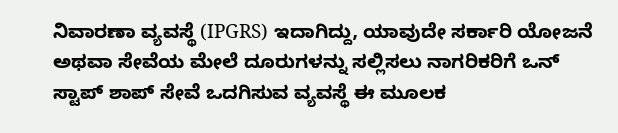ನಿವಾರಣಾ ವ್ಯವಸ್ಥೆ (IPGRS) ಇದಾಗಿದ್ದು, ಯಾವುದೇ ಸರ್ಕಾರಿ ಯೋಜನೆ ಅಥವಾ ಸೇವೆಯ ಮೇಲೆ ದೂರುಗಳನ್ನು ಸಲ್ಲಿಸಲು ನಾಗರಿಕರಿಗೆ ಒನ್ ಸ್ಟಾಪ್ ಶಾಪ್ ಸೇವೆ ಒದಗಿಸುವ ವ್ಯವಸ್ಥೆ ಈ ಮೂಲಕ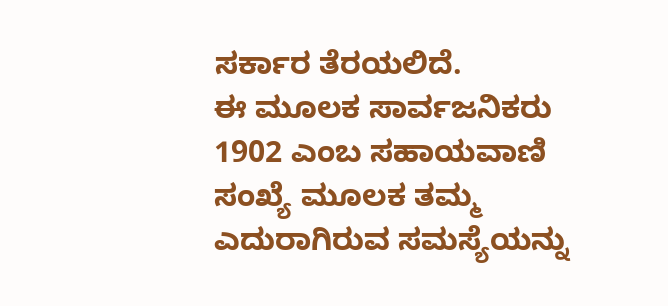ಸರ್ಕಾರ ತೆರಯಲಿದೆ.
ಈ ಮೂಲಕ ಸಾರ್ವಜನಿಕರು 1902 ಎಂಬ ಸಹಾಯವಾಣಿ ಸಂಖ್ಯೆ ಮೂಲಕ ತಮ್ಮ ಎದುರಾಗಿರುವ ಸಮಸ್ಯೆಯನ್ನು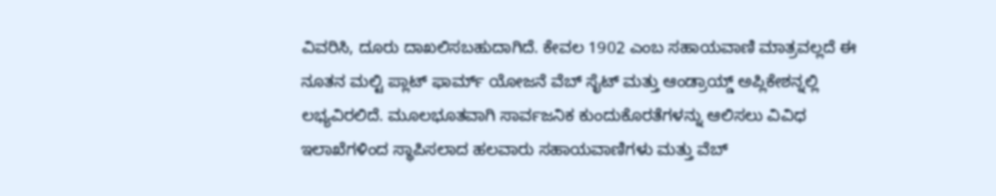ವಿವರಿಸಿ, ದೂರು ದಾಖಲಿಸಬಹುದಾಗಿದೆ. ಕೇವಲ 1902 ಎಂಬ ಸಹಾಯವಾಣಿ ಮಾತ್ರವಲ್ಲದೆ ಈ ನೂತನ ಮಲ್ಟಿ ಪ್ಲಾಟ್ ಫಾರ್ಮ್ ಯೋಜನೆ ವೆಬ್ ಸೈಟ್ ಮತ್ತು ಆಂಡ್ರಾಯ್ಡ್ ಅಪ್ಲಿಕೇಶನ್ನಲ್ಲಿ ಲಭ್ಯವಿರಲಿದೆ. ಮೂಲಭೂತವಾಗಿ ಸಾರ್ವಜನಿಕ ಕುಂದುಕೊರತೆಗಳನ್ನು ಆಲಿಸಲು ವಿವಿಧ ಇಲಾಖೆಗಳಿಂದ ಸ್ಥಾಪಿಸಲಾದ ಹಲವಾರು ಸಹಾಯವಾಣಿಗಳು ಮತ್ತು ವೆಬ್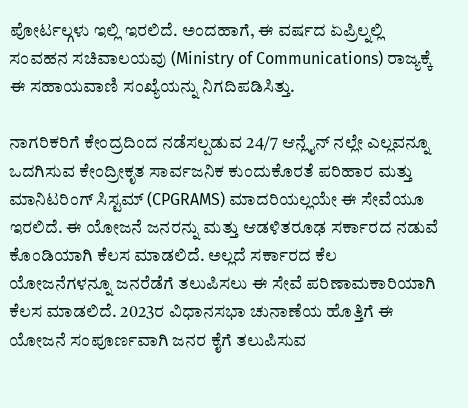ಪೋರ್ಟಲ್ಗಳು ಇಲ್ಲಿ ಇರಲಿದೆ. ಅಂದಹಾಗೆ, ಈ ವರ್ಷದ ಏಪ್ರಿಲ್ನಲ್ಲಿ ಸಂವಹನ ಸಚಿವಾಲಯವು (Ministry of Communications) ರಾಜ್ಯಕ್ಕೆ ಈ ಸಹಾಯವಾಣಿ ಸಂಖ್ಯೆಯನ್ನು ನಿಗದಿಪಡಿಸಿತ್ತು.

ನಾಗರಿಕರಿಗೆ ಕೇಂದ್ರದಿಂದ ನಡೆಸಲ್ಪಡುವ 24/7 ಆನ್ಲೈನ್ ನಲ್ಲೇ ಎಲ್ಲವನ್ನೂ ಒದಗಿಸುವ ಕೇಂದ್ರೀಕೃತ ಸಾರ್ವಜನಿಕ ಕುಂದುಕೊರತೆ ಪರಿಹಾರ ಮತ್ತು ಮಾನಿಟರಿಂಗ್ ಸಿಸ್ಟಮ್ (CPGRAMS) ಮಾದರಿಯಲ್ಲಯೇ ಈ ಸೇವೆಯೂ ಇರಲಿದೆ. ಈ ಯೋಜನೆ ಜನರನ್ನು ಮತ್ತು ಆಡಳಿತರೂಢ ಸರ್ಕಾರದ ನಡುವೆ ಕೊಂಡಿಯಾಗಿ ಕೆಲಸ ಮಾಡಲಿದೆ. ಅಲ್ಲದೆ ಸರ್ಕಾರದ ಕೆಲ ಯೋಜನೆಗಳನ್ನೂ ಜನರೆಡೆಗೆ ತಲುಪಿಸಲು ಈ ಸೇವೆ ಪರಿಣಾಮಕಾರಿಯಾಗಿ ಕೆಲಸ ಮಾಡಲಿದೆ. 2023ರ ವಿಧಾನಸಭಾ ಚುನಾಣೆಯ ಹೊತ್ತಿಗೆ ಈ ಯೋಜನೆ ಸಂಪೂರ್ಣವಾಗಿ ಜನರ ಕೈಗೆ ತಲುಪಿಸುವ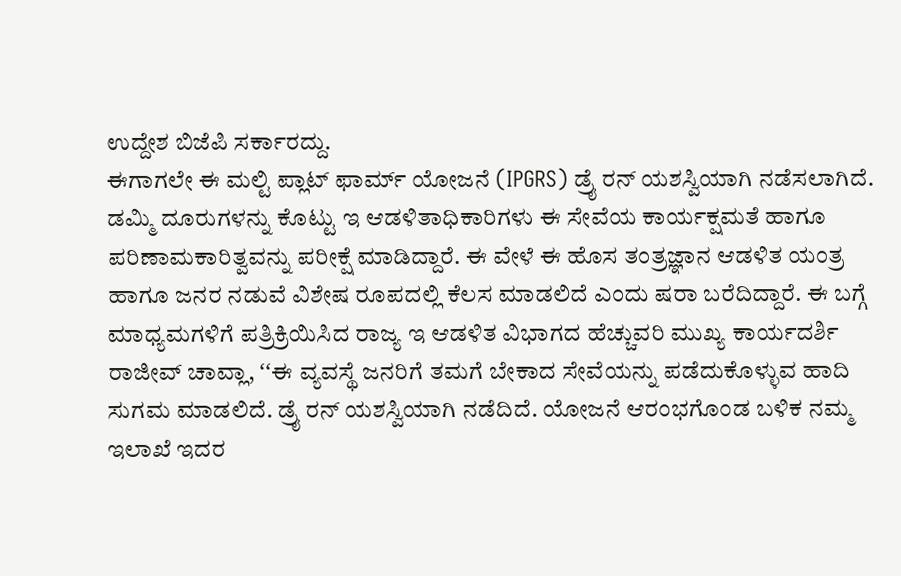ಉದ್ದೇಶ ಬಿಜೆಪಿ ಸರ್ಕಾರದ್ದು.
ಈಗಾಗಲೇ ಈ ಮಲ್ಟಿ ಪ್ಲಾಟ್ ಫಾರ್ಮ್ ಯೋಜನೆ (IPGRS) ಡ್ರೈ ರನ್ ಯಶಸ್ವಿಯಾಗಿ ನಡೆಸಲಾಗಿದೆ. ಡಮ್ಮಿ ದೂರುಗಳನ್ನು ಕೊಟ್ಟು ಇ ಆಡಳಿತಾಧಿಕಾರಿಗಳು ಈ ಸೇವೆಯ ಕಾರ್ಯಕ್ಷಮತೆ ಹಾಗೂ ಪರಿಣಾಮಕಾರಿತ್ವವನ್ನು ಪರೀಕ್ಷೆ ಮಾಡಿದ್ದಾರೆ. ಈ ವೇಳೆ ಈ ಹೊಸ ತಂತ್ರಜ್ಞಾನ ಆಡಳಿತ ಯಂತ್ರ ಹಾಗೂ ಜನರ ನಡುವೆ ವಿಶೇಷ ರೂಪದಲ್ಲಿ ಕೆಲಸ ಮಾಡಲಿದೆ ಎಂದು ಷರಾ ಬರೆದಿದ್ದಾರೆ. ಈ ಬಗ್ಗೆ ಮಾಧ್ಯಮಗಳಿಗೆ ಪತ್ರಿಕ್ರಿಯಿಸಿದ ರಾಜ್ಯ ಇ ಆಡಳಿತ ವಿಭಾಗದ ಹೆಚ್ಚುವರಿ ಮುಖ್ಯ ಕಾರ್ಯದರ್ಶಿ ರಾಜೀವ್ ಚಾವ್ಲಾ, ʻʻಈ ವ್ಯವಸ್ಥೆ ಜನರಿಗೆ ತಮಗೆ ಬೇಕಾದ ಸೇವೆಯನ್ನು ಪಡೆದುಕೊಳ್ಳುವ ಹಾದಿ ಸುಗಮ ಮಾಡಲಿದೆ. ಡ್ರೈ ರನ್ ಯಶಸ್ವಿಯಾಗಿ ನಡೆದಿದೆ. ಯೋಜನೆ ಆರಂಭಗೊಂಡ ಬಳಿಕ ನಮ್ಮ ಇಲಾಖೆ ಇದರ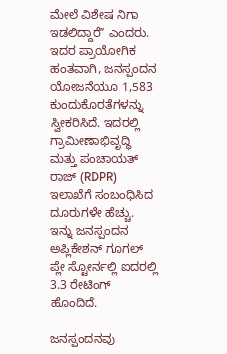ಮೇಲೆ ವಿಶೇಷ ನಿಗಾ ಇಡಲಿದ್ದಾರೆʼʼ ಎಂದರು.
ಇದರ ಪ್ರಾಯೋಗಿಕ ಹಂತವಾಗಿ, ಜನಸ್ಪಂದನ ಯೋಜನೆಯೂ 1,583 ಕುಂದುಕೊರತೆಗಳನ್ನು ಸ್ವೀಕರಿಸಿದೆ. ಇದರಲ್ಲಿ ಗ್ರಾಮೀಣಾಭಿವೃದ್ಧಿ ಮತ್ತು ಪಂಚಾಯತ್ ರಾಜ್ (RDPR) ಇಲಾಖೆಗೆ ಸಂಬಂಧಿಸಿದ ದೂರುಗಳೇ ಹೆಚ್ಚು. ಇನ್ನು ಜನಸ್ಪಂದನ ಅಪ್ಲಿಕೇಶನ್ ಗೂಗಲ್ ಪ್ಲೇ ಸ್ಟೋರ್ನಲ್ಲಿ ಐದರಲ್ಲಿ 3.3 ರೇಟಿಂಗ್ ಹೊಂದಿದೆ.

ಜನಸ್ಪಂದನವು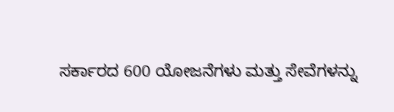ಸರ್ಕಾರದ 600 ಯೋಜನೆಗಳು ಮತ್ತು ಸೇವೆಗಳನ್ನು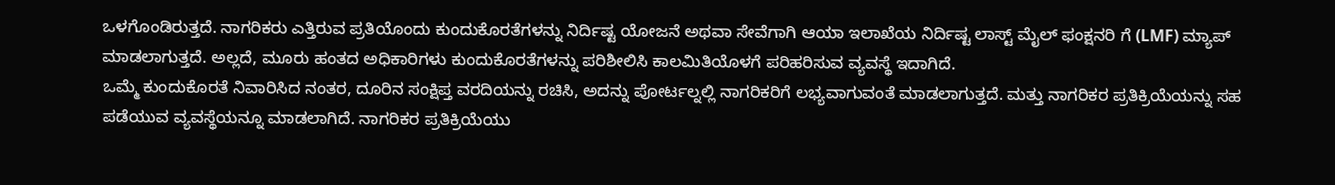ಒಳಗೊಂಡಿರುತ್ತದೆ. ನಾಗರಿಕರು ಎತ್ತಿರುವ ಪ್ರತಿಯೊಂದು ಕುಂದುಕೊರತೆಗಳನ್ನು ನಿರ್ದಿಷ್ಟ ಯೋಜನೆ ಅಥವಾ ಸೇವೆಗಾಗಿ ಆಯಾ ಇಲಾಖೆಯ ನಿರ್ದಿಷ್ಟ ಲಾಸ್ಟ್ ಮೈಲ್ ಫಂಕ್ಷನರಿ ಗೆ (LMF) ಮ್ಯಾಪ್ ಮಾಡಲಾಗುತ್ತದೆ. ಅಲ್ಲದೆ, ಮೂರು ಹಂತದ ಅಧಿಕಾರಿಗಳು ಕುಂದುಕೊರತೆಗಳನ್ನು ಪರಿಶೀಲಿಸಿ ಕಾಲಮಿತಿಯೊಳಗೆ ಪರಿಹರಿಸುವ ವ್ಯವಸ್ಥೆ ಇದಾಗಿದೆ.
ಒಮ್ಮೆ ಕುಂದುಕೊರತೆ ನಿವಾರಿಸಿದ ನಂತರ, ದೂರಿನ ಸಂಕ್ಷಿಪ್ತ ವರದಿಯನ್ನು ರಚಿಸಿ, ಅದನ್ನು ಪೋರ್ಟಲ್ನಲ್ಲಿ ನಾಗರಿಕರಿಗೆ ಲಭ್ಯವಾಗುವಂತೆ ಮಾಡಲಾಗುತ್ತದೆ. ಮತ್ತು ನಾಗರಿಕರ ಪ್ರತಿಕ್ರಿಯೆಯನ್ನು ಸಹ ಪಡೆಯುವ ವ್ಯವಸ್ಥೆಯನ್ನೂ ಮಾಡಲಾಗಿದೆ. ನಾಗರಿಕರ ಪ್ರತಿಕ್ರಿಯೆಯು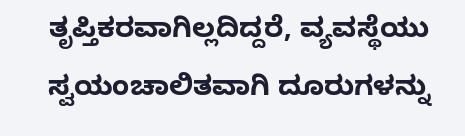ತೃಪ್ತಿಕರವಾಗಿಲ್ಲದಿದ್ದರೆ, ವ್ಯವಸ್ಥೆಯು ಸ್ವಯಂಚಾಲಿತವಾಗಿ ದೂರುಗಳನ್ನು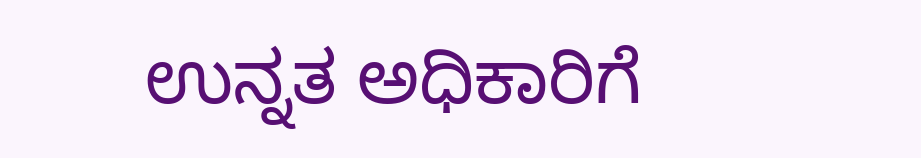ಉನ್ನತ ಅಧಿಕಾರಿಗೆ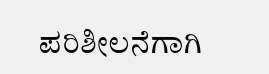ಪರಿಶೀಲನೆಗಾಗಿ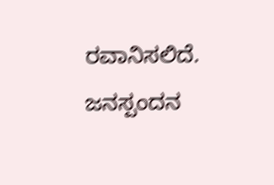ರವಾನಿಸಲಿದೆ.
ಜನಸ್ಪಂದನ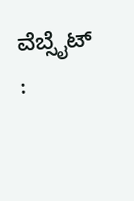ವೆಬ್ಸೈಟ್ :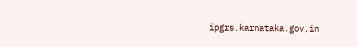ipgrs.karnataka.gov.in